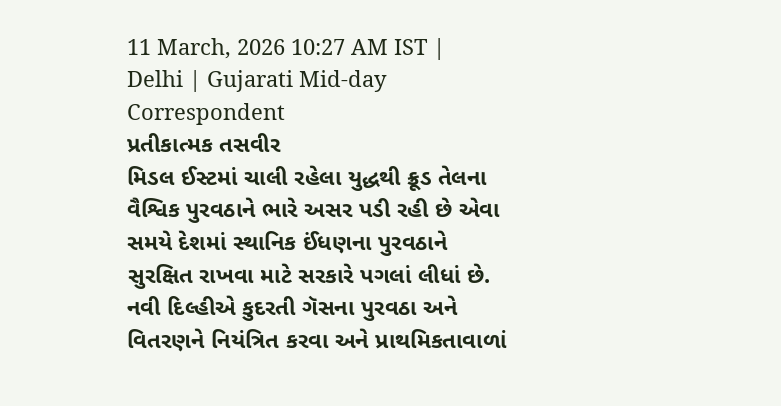11 March, 2026 10:27 AM IST | Delhi | Gujarati Mid-day Correspondent
પ્રતીકાત્મક તસવીર
મિડલ ઈસ્ટમાં ચાલી રહેલા યુદ્ધથી ક્રૂડ તેલના વૈશ્વિક પુરવઠાને ભારે અસર પડી રહી છે એવા સમયે દેશમાં સ્થાનિક ઈંધણના પુરવઠાને સુરક્ષિત રાખવા માટે સરકારે પગલાં લીધાં છે. નવી દિલ્હીએ કુદરતી ગૅસના પુરવઠા અને વિતરણને નિયંત્રિત કરવા અને પ્રાથમિકતાવાળાં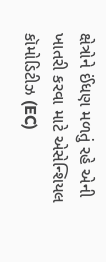ક્ષેત્રોને ઈંધણ મળતું રહે એની ખાતરી કરવા માટે એસેન્શિયલ કૉમોડિટીઝ (EC)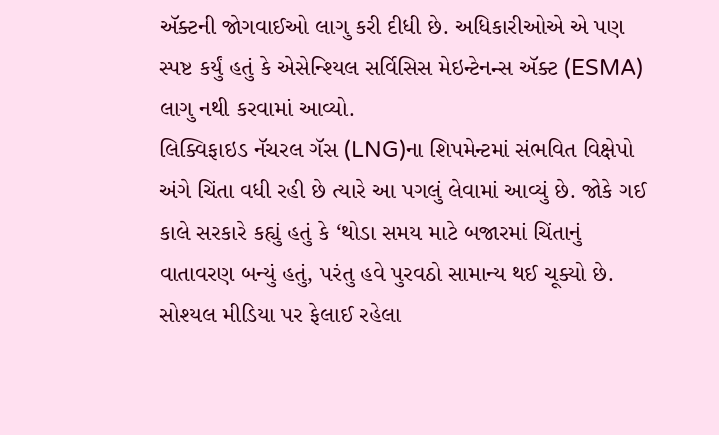ઍક્ટની જોગવાઈઓ લાગુ કરી દીધી છે. અધિકારીઓએ એ પણ સ્પષ્ટ કર્યું હતું કે એસેન્શ્યિલ સર્વિસિસ મેઇન્ટેનન્સ ઍક્ટ (ESMA) લાગુ નથી કરવામાં આવ્યો.
લિક્વિફાઇડ નૅચરલ ગૅસ (LNG)ના શિપમેન્ટમાં સંભવિત વિક્ષેપો અંગે ચિંતા વધી રહી છે ત્યારે આ પગલું લેવામાં આવ્યું છે. જોકે ગઈ કાલે સરકારે કહ્યું હતું કે ‘થોડા સમય માટે બજારમાં ચિંતાનું વાતાવરણ બન્યું હતું, પરંતુ હવે પુરવઠો સામાન્ય થઈ ચૂક્યો છે. સોશ્યલ મીડિયા પર ફેલાઈ રહેલા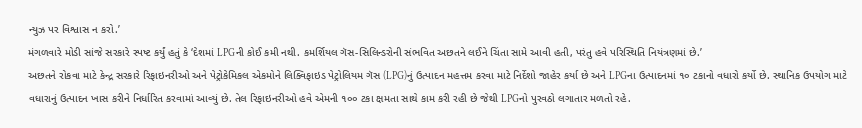ન્યુઝ પર વિશ્વાસ ન કરો.’
મંગળવારે મોડી સાંજે સરકારે સ્પષ્ટ કર્યું હતું કે ‘દેશમાં LPGની કોઈ કમી નથી. કમર્શિયલ ગૅસ-સિલિન્ડરોની સંભવિત અછતને લઈને ચિંતા સામે આવી હતી, પરંતુ હવે પરિસ્થિતિ નિયંત્રણમાં છે.’
અછતને રોકવા માટે કેન્દ્ર સરકારે રિફાઇનરીઓ અને પેટ્રોકેમિકલ એકમોને લિક્વિફાઇડ પેટ્રોલિયમ ગૅસ (LPG)નું ઉત્પાદન મહત્તમ કરવા માટે નિર્દેશો જાહેર કર્યા છે અને LPGના ઉત્પાદનમાં ૧૦ ટકાનો વધારો કર્યો છે. સ્થાનિક ઉપયોગ માટે વધારાનું ઉત્પાદન ખાસ કરીને નિર્ધારિત કરવામાં આવ્યું છે. તેલ રિફાઇનરીઓ હવે એમની ૧૦૦ ટકા ક્ષમતા સાથે કામ કરી રહી છે જેથી LPGનો પુરવઠો લગાતાર મળતો રહે.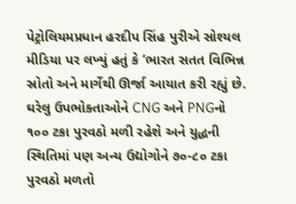પેટ્રોલિયમપ્રધાન હરદીપ સિંહ પુરીએ સોશ્યલ મીડિયા પર લખ્યું હતું કે ‘ભારત સતત વિભિન્ન સ્રોતો અને માર્ગેથી ઊર્જા આયાત કરી રહ્યું છે. ઘરેલુ ઉપભોક્તાઓને CNG અને PNGનો ૧૦૦ ટકા પુરવઠો મળી રહેશે અને યુદ્ધની સ્થિતિમાં પણ અન્ય ઉદ્યોગોને ૭૦-૮૦ ટકા પુરવઠો મળતો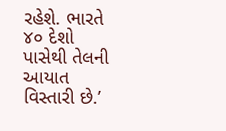રહેશે. ભારતે ૪૦ દેશો પાસેથી તેલની આયાત વિસ્તારી છે.’